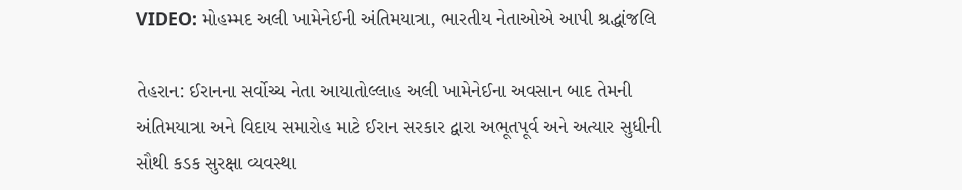VIDEO: મોહમ્મદ અલી ખામેનેઈની અંતિમયાત્રા, ભારતીય નેતાઓએ આપી શ્રદ્ધાંજલિ

તેહરાન: ઈરાનના સર્વોચ્ચ નેતા આયાતોલ્લાહ અલી ખામેનેઈના અવસાન બાદ તેમની અંતિમયાત્રા અને વિદાય સમારોહ માટે ઈરાન સરકાર દ્વારા અભૂતપૂર્વ અને અત્યાર સુધીની સૌથી કડક સુરક્ષા વ્યવસ્થા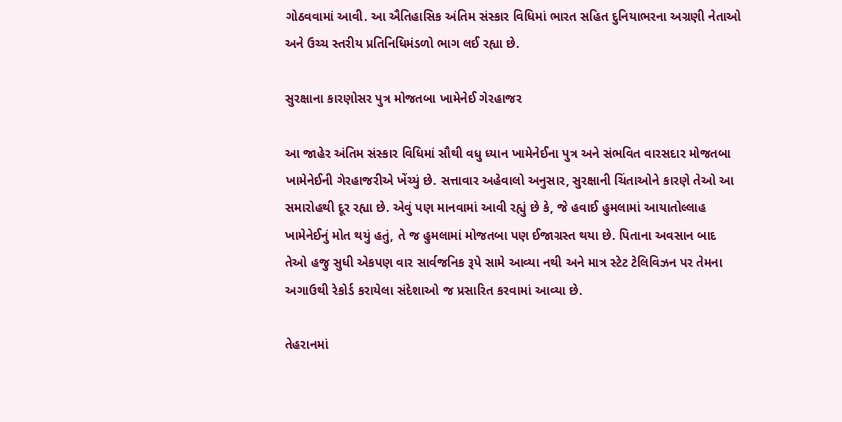ગોઠવવામાં આવી. આ ઐતિહાસિક અંતિમ સંસ્કાર વિધિમાં ભારત સહિત દુનિયાભરના અગ્રણી નેતાઓ અને ઉચ્ચ સ્તરીય પ્રતિનિધિમંડળો ભાગ લઈ રહ્યા છે.

સુરક્ષાના કારણોસર પુત્ર મોજતબા ખામેનેઈ ગેરહાજર

આ જાહેર અંતિમ સંસ્કાર વિધિમાં સૌથી વધુ ધ્યાન ખામેનેઈના પુત્ર અને સંભવિત વારસદાર મોજતબા ખામેનેઈની ગેરહાજરીએ ખેંચ્યું છે. સત્તાવાર અહેવાલો અનુસાર, સુરક્ષાની ચિંતાઓને કારણે તેઓ આ સમારોહથી દૂર રહ્યા છે. એવું પણ માનવામાં આવી રહ્યું છે કે, જે હવાઈ હુમલામાં આયાતોલ્લાહ ખામેનેઈનું મોત થયું હતું, તે જ હુમલામાં મોજતબા પણ ઈજાગ્રસ્ત થયા છે. પિતાના અવસાન બાદ તેઓ હજુ સુધી એકપણ વાર સાર્વજનિક રૂપે સામે આવ્યા નથી અને માત્ર સ્ટેટ ટેલિવિઝન પર તેમના અગાઉથી રેકોર્ડ કરાયેલા સંદેશાઓ જ પ્રસારિત કરવામાં આવ્યા છે.

તેહરાનમાં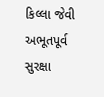કિલ્લા જેવી અભૂતપૂર્વ સુરક્ષા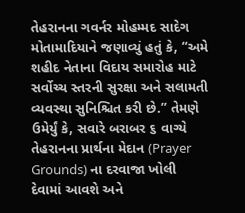તેહરાનના ગવર્નર મોહમ્મદ સાદેગ મોતામાદિયાને જણાવ્યું હતું કે, “અમે શહીદ નેતાના વિદાય સમારોહ માટે સર્વોચ્ચ સ્તરની સુરક્ષા અને સલામતી વ્યવસ્થા સુનિશ્ચિત કરી છે.” તેમણે ઉમેર્યું કે, સવારે બરાબર ૬ વાગ્યે તેહરાનના પ્રાર્થના મેદાન (Prayer Grounds) ના દરવાજા ખોલી દેવામાં આવશે અને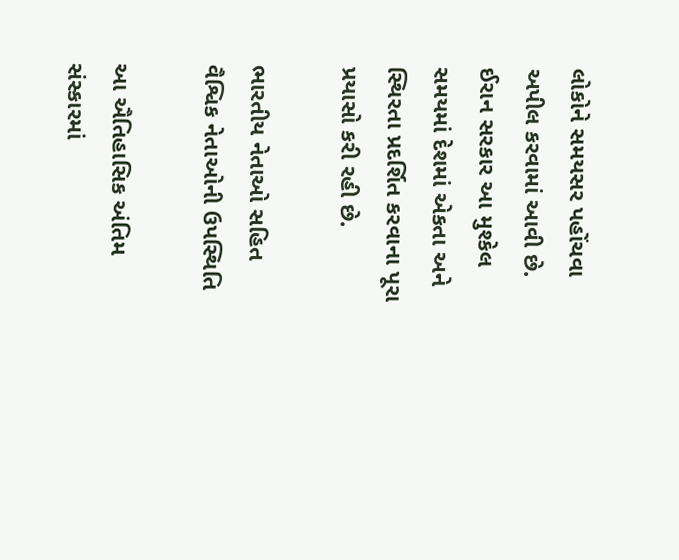લોકોને સમયસર પહોંચવા અપીલ કરવામાં આવી છે. ઈરાન સરકાર આ મુશ્કેલ સમયમાં દેશમાં એકતા અને સ્થિરતા પ્રદર્શિત કરવાના પૂરા પ્રયાસો કરી રહી છે.

ભારતીય નેતાઓ સહિત વૈશ્વિક નેતાઓની ઉપસ્થિતિ

આ ઐતિહાસિક અંતિમ સંસ્કારમાં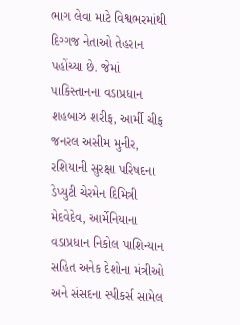ભાગ લેવા માટે વિશ્વભરમાંથી દિગ્ગજ નેતાઓ તેહરાન પહોંચ્યા છે. જેમાં પાકિસ્તાનના વડાપ્રધાન શહબાઝ શરીફ, આર્મી ચીફ જનરલ અસીમ મુનીર, રશિયાની સુરક્ષા પરિષદના ડેપ્યુટી ચેરમેન દિમિત્રી મેદવેદેવ, આર્મેનિયાના વડાપ્રધાન નિકોલ પાશિન્યાન સહિત અનેક દેશોના મંત્રીઓ અને સંસદના સ્પીકર્સ સામેલ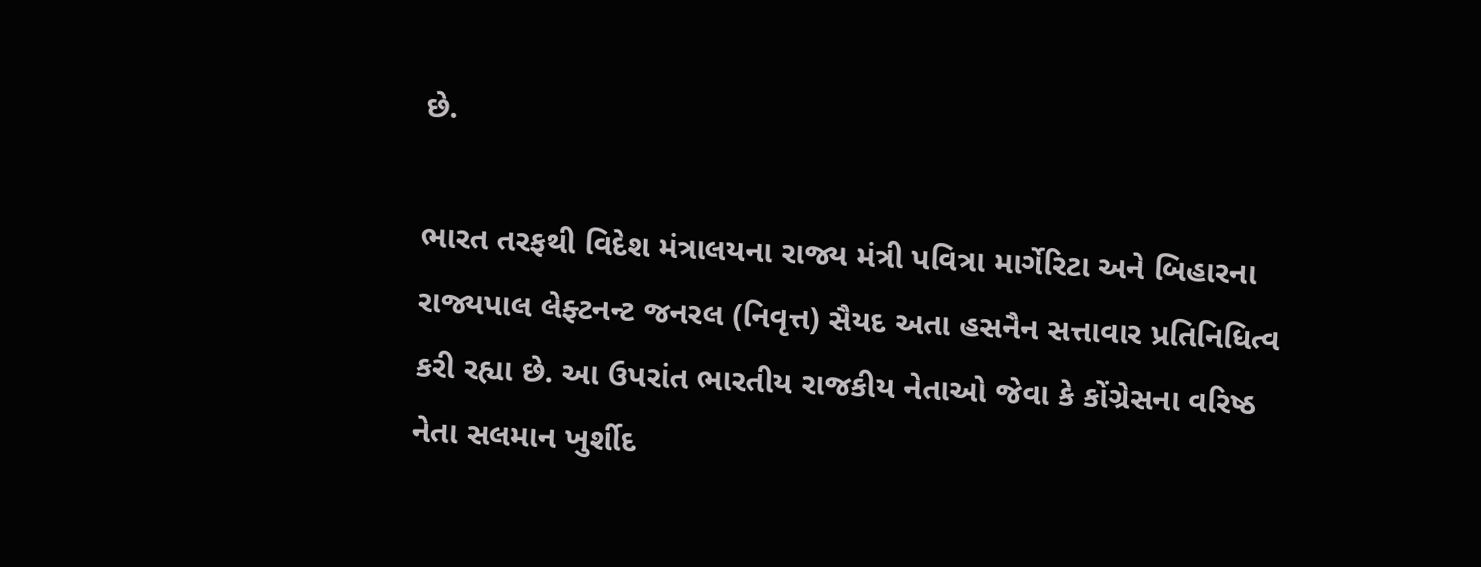છે.

ભારત તરફથી વિદેશ મંત્રાલયના રાજ્ય મંત્રી પવિત્રા માર્ગેરિટા અને બિહારના રાજ્યપાલ લેફ્ટનન્ટ જનરલ (નિવૃત્ત) સૈયદ અતા હસનૈન સત્તાવાર પ્રતિનિધિત્વ કરી રહ્યા છે. આ ઉપરાંત ભારતીય રાજકીય નેતાઓ જેવા કે કોંગ્રેસના વરિષ્ઠ નેતા સલમાન ખુર્શીદ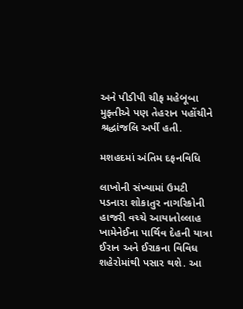અને પીડીપી ચીફ મહેબૂબા મુફ્તીએ પણ તેહરાન પહોંચીને શ્રદ્ધાંજલિ અર્પી હતી.

મશહદમાં અંતિમ દફનવિધિ

લાખોની સંખ્યામાં ઉમટી પડનારા શોકાતુર નાગરિકોની હાજરી વચ્ચે આયાતોલ્લાહ ખામેનેઈના પાર્થિવ દેહની યાત્રા ઈરાન અને ઈરાકના વિવિધ શહેરોમાંથી પસાર થશે. આ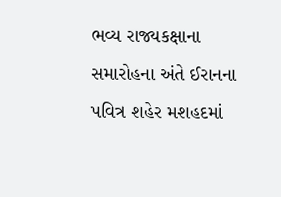ભવ્ય રાજ્યકક્ષાના સમારોહના અંતે ઈરાનના પવિત્ર શહેર મશહદમાં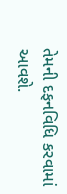તેમની દફનવિધિ કરવામાં આવશે.